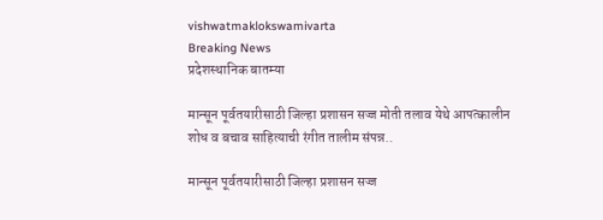vishwatmaklokswamivarta
Breaking News
प्रदेशस्थानिक बातम्या

मान्सून पूर्वतयारीसाठी जिल्हा प्रशासन सज्ज मोती तलाव येथे आपत्कालीन शोध व बचाव साहित्याची रंगीत तालीम संपन्न..

मान्सून पूर्वतयारीसाठी जिल्हा प्रशासन सज्ज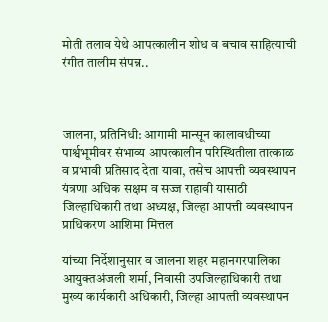मोती तलाव येथे आपत्कालीन शोध व बचाव साहित्याची रंगीत तालीम संपन्न..



जालना, प्रतिनिधी: आगामी मान्सून कालावधीच्या पार्श्वभूमीवर संभाव्य आपत्कालीन परिस्थितीला तात्काळ व प्रभावी प्रतिसाद देता यावा, तसेच आपत्ती व्यवस्थापन यंत्रणा अधिक सक्षम व सज्ज राहावी यासाठी जिल्हाधिकारी तथा अध्यक्ष, जिल्हा आपत्ती व्यवस्थापन प्राधिकरण आशिमा मित्तल

यांच्या निर्देशानुसार व जालना शहर महानगरपालिका आयुक्तअंजली शर्मा, निवासी उपजिल्‍हाधिकारी तथा मुख्‍य कार्यकारी अधिकारी, जिल्‍हा आपत्‍ती व्‍यवस्‍थापन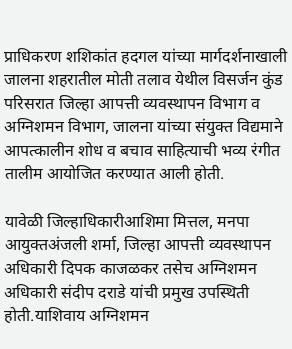प्राधिकरण शशिकांत हदगल यांच्या मार्गदर्शनाखाली जालना शहरातील मोती तलाव येथील विसर्जन कुंड परिसरात जिल्हा आपत्ती व्यवस्थापन विभाग व अग्निशमन विभाग, जालना यांच्या संयुक्त विद्यमाने आपत्कालीन शोध व बचाव साहित्याची भव्य रंगीत तालीम आयोजित करण्यात आली होती.

यावेळी जिल्हाधिकारीआशिमा मित्तल, मनपा आयुक्तअंजली शर्मा, जिल्हा आपत्ती व्यवस्थापन अधिकारी दिपक काजळकर तसेच अग्निशमन अधिकारी संदीप दराडे यांची प्रमुख उपस्थिती होती.याशिवाय अग्निशमन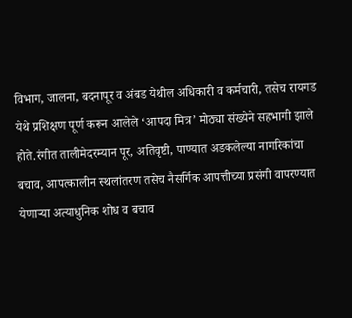विभाग, जालना, बदनापूर व अंबड येथील अधिकारी व कर्मचारी, तसेच रायगड येथे प्रशिक्षण पूर्ण करून आलेले ‘आपदा मित्र’ मोठ्या संख्येने सहभागी झाले होते.रंगीत तालीमेदरम्यान पूर, अतिवृष्टी, पाण्यात अडकलेल्या नागरिकांचा बचाव, आपत्कालीन स्थलांतरण तसेच नैसर्गिक आपत्तीच्या प्रसंगी वापरण्यात येणाऱ्या अत्याधुनिक शोध व बचाव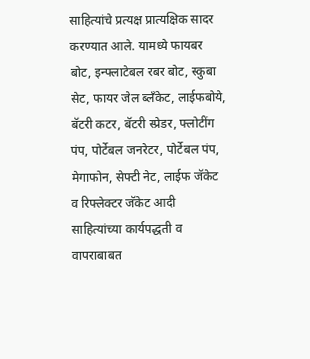साहित्यांचे प्रत्यक्ष प्रात्यक्षिक सादर करण्यात आले. यामध्ये फायबर बोट, इन्फ्लाटेबल रबर बोट, स्कुबा सेट, फायर जेल ब्लॅंकेट, लाईफबोये, बॅटरी कटर, बॅटरी स्प्रेडर, फ्लोटींग पंप, पोर्टेबल जनरेटर, पोर्टेबल पंप, मेगाफोन, सेफ्टी नेट, लाईफ जॅकेट व रिफ्लेक्टर जॅकेट आदी साहित्यांच्या कार्यपद्धती व वापराबाबत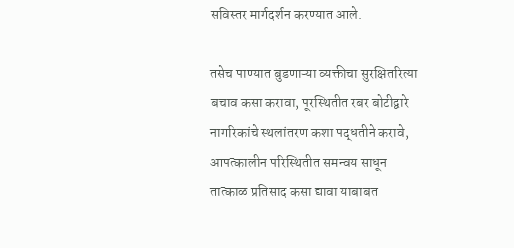सविस्तर मार्गदर्शन करण्यात आले.

तसेच पाण्यात बुडणाऱ्या व्यक्तीचा सुरक्षितरित्या बचाव कसा करावा, पूरस्थितीत रबर बोटीद्वारे नागरिकांचे स्थलांतरण कशा पद्धतीने करावे, आपत्कालीन परिस्थितीत समन्वय साधून तात्काळ प्रतिसाद कसा द्यावा याबाबत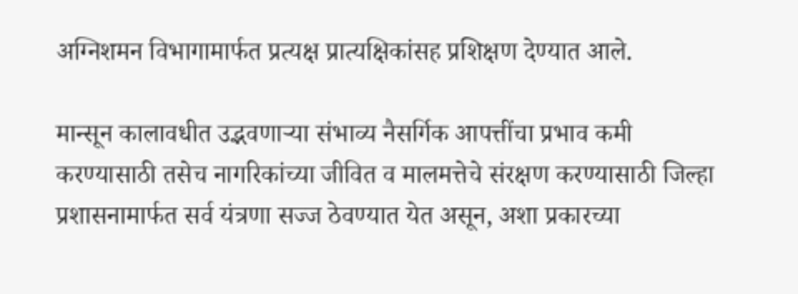अग्निशमन विभागामार्फत प्रत्यक्ष प्रात्यक्षिकांसह प्रशिक्षण देण्यात आले.

मान्सून कालावधीत उद्भवणाऱ्या संभाव्य नैसर्गिक आपत्तींचा प्रभाव कमी करण्यासाठी तसेच नागरिकांच्या जीवित व मालमत्तेचे संरक्षण करण्यासाठी जिल्हा प्रशासनामार्फत सर्व यंत्रणा सज्ज ठेवण्यात येत असून, अशा प्रकारच्या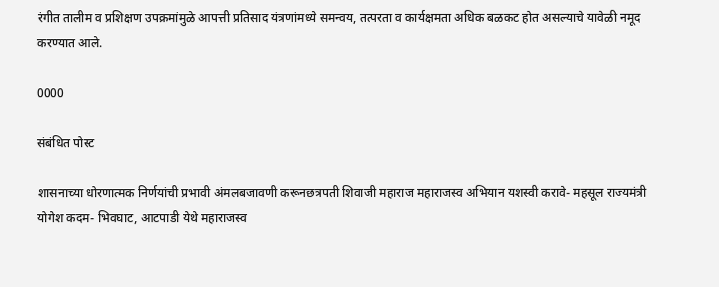रंगीत तालीम व प्रशिक्षण उपक्रमांमुळे आपत्ती प्रतिसाद यंत्रणांमध्ये समन्वय, तत्परता व कार्यक्षमता अधिक बळकट होत असल्याचे यावेळी नमूद करण्यात आले.

0000

संबंधित पोस्ट

शासनाच्या धोरणात्मक निर्णयांची प्रभावी अंमलबजावणी करूनछत्रपती शिवाजी महाराज महाराजस्व अभियान यशस्वी करावे- महसूल राज्यमंत्री योगेश कदम- भिवघाट, आटपाडी येथे महाराजस्व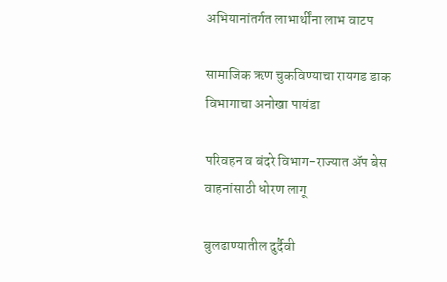अभियानांतर्गत लाभार्थींना लाभ वाटप

सामाजिक ऋण चुकविण्याचा रायगड डाक विभागाचा अनोखा पायंडा

परिवहन व बंदरे विभाग-राज्यात ॲप बेस वाहनांसाठी धोरण लागू

बुलढाण्यातील दुर्दैवी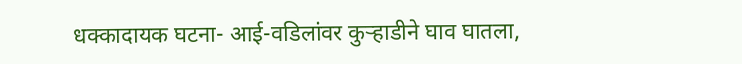धक्कादायक घटना- आई-वडिलांवर कुऱ्हाडीने घाव घातला,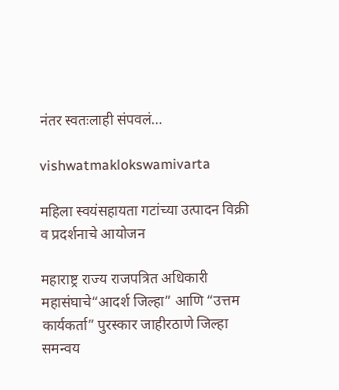नंतर स्वतःलाही संपवलं…

vishwatmaklokswamivarta

महिला स्वयंसहायता गटांच्या उत्पादन विक्री व प्रदर्शनाचे आयोजन

महाराष्ट्र राज्य राजपत्रित अधिकारी महासंघाचे“आदर्श जिल्हा” आणि “उत्तम कार्यकर्ता” पुरस्कार जाहीरठाणे जिल्हा समन्वय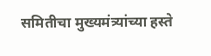समितीचा मुख्यमंत्र्यांच्या हस्ते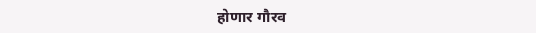होणार गौरव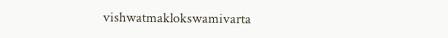vishwatmaklokswamivarta